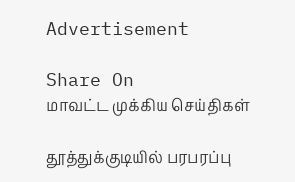Advertisement

Share On
மாவட்ட முக்கிய செய்திகள்

தூத்துக்குடியில் பரபரப்பு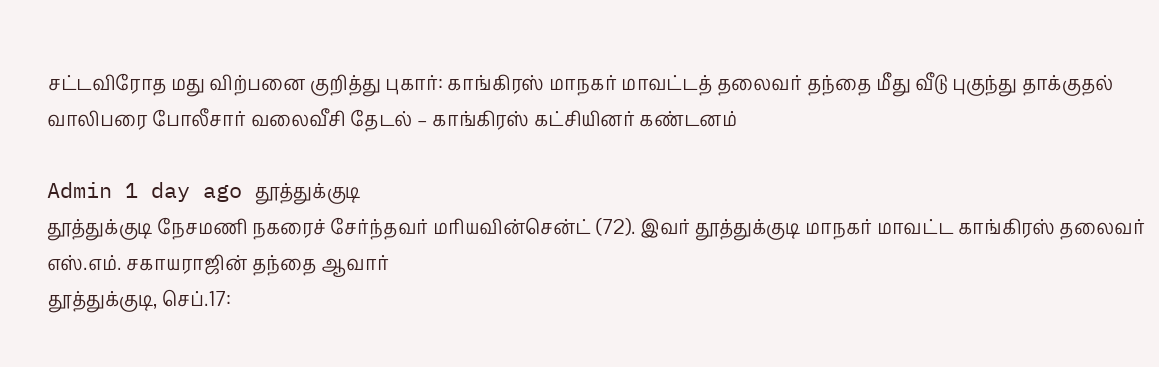சட்டவிரோத மது விற்பனை குறித்து புகார்: காங்கிரஸ் மாநகர் மாவட்டத் தலைவர் தந்தை மீது வீடு புகுந்து தாக்குதல் வாலிபரை போலீசார் வலைவீசி தேடல் – காங்கிரஸ் கட்சியினர் கண்டனம்

Admin 1 day ago தூத்துக்குடி
தூத்துக்குடி நேசமணி நகரைச் சேர்ந்தவர் மரியவின்சென்ட் (72). இவர் தூத்துக்குடி மாநகர் மாவட்ட காங்கிரஸ் தலைவர் எஸ்.எம். சகாயராஜின் தந்தை ஆவார்
தூத்துக்குடி, செப்.17: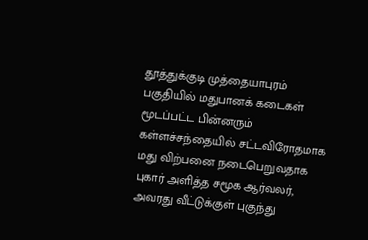தூத்துக்குடி முத்தையாபுரம் பகுதியில் மதுபானக் கடைகள் மூடப்பட்ட பின்னரும் கள்ளச்சந்தையில் சட்டவிரோதமாக மது விற்பனை நடைபெறுவதாக புகார் அளித்த சமூக ஆர்வலர், அவரது வீட்டுக்குள் புகுந்து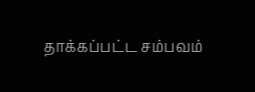தாக்கப்பட்ட சம்பவம்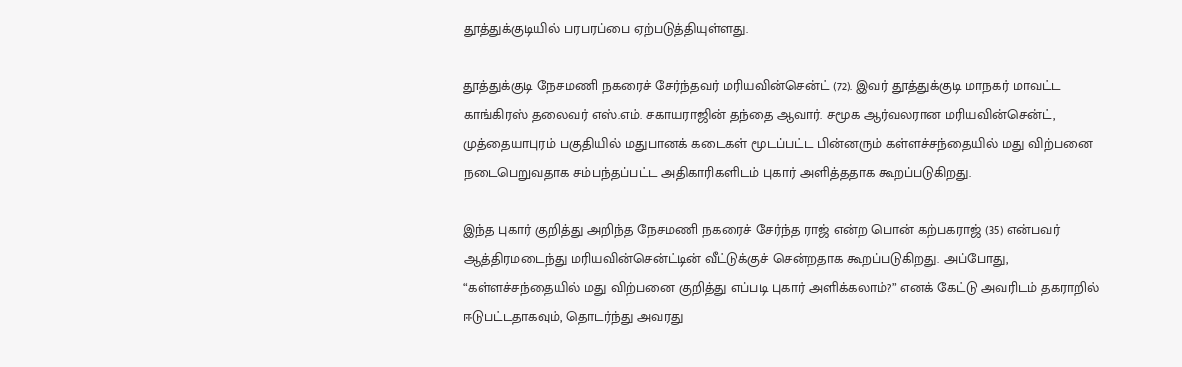தூத்துக்குடியில் பரபரப்பை ஏற்படுத்தியுள்ளது.

தூத்துக்குடி நேசமணி நகரைச் சேர்ந்தவர் மரியவின்சென்ட் (72). இவர் தூத்துக்குடி மாநகர் மாவட்ட காங்கிரஸ் தலைவர் எஸ்.எம். சகாயராஜின் தந்தை ஆவார். சமூக ஆர்வலரான மரியவின்சென்ட், முத்தையாபுரம் பகுதியில் மதுபானக் கடைகள் மூடப்பட்ட பின்னரும் கள்ளச்சந்தையில் மது விற்பனை நடைபெறுவதாக சம்பந்தப்பட்ட அதிகாரிகளிடம் புகார் அளித்ததாக கூறப்படுகிறது.

இந்த புகார் குறித்து அறிந்த நேசமணி நகரைச் சேர்ந்த ராஜ் என்ற பொன் கற்பகராஜ் (35) என்பவர் ஆத்திரமடைந்து மரியவின்சென்ட்டின் வீட்டுக்குச் சென்றதாக கூறப்படுகிறது. அப்போது, “கள்ளச்சந்தையில் மது விற்பனை குறித்து எப்படி புகார் அளிக்கலாம்?” எனக் கேட்டு அவரிடம் தகராறில் ஈடுபட்டதாகவும், தொடர்ந்து அவரது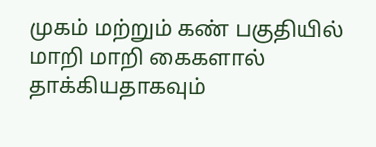முகம் மற்றும் கண் பகுதியில் மாறி மாறி கைகளால் தாக்கியதாகவும்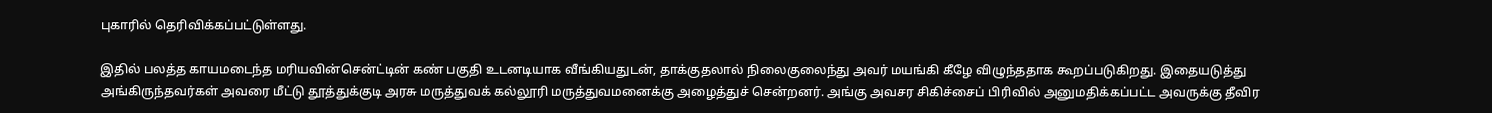புகாரில் தெரிவிக்கப்பட்டுள்ளது.

இதில் பலத்த காயமடைந்த மரியவின்சென்ட்டின் கண் பகுதி உடனடியாக வீங்கியதுடன், தாக்குதலால் நிலைகுலைந்து அவர் மயங்கி கீழே விழுந்ததாக கூறப்படுகிறது. இதையடுத்து அங்கிருந்தவர்கள் அவரை மீட்டு தூத்துக்குடி அரசு மருத்துவக் கல்லூரி மருத்துவமனைக்கு அழைத்துச் சென்றனர். அங்கு அவசர சிகிச்சைப் பிரிவில் அனுமதிக்கப்பட்ட அவருக்கு தீவிர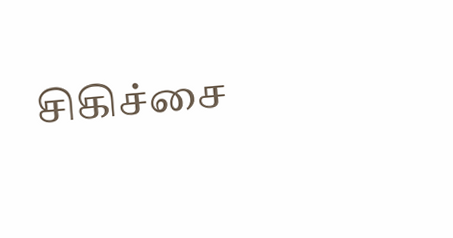சிகிச்சை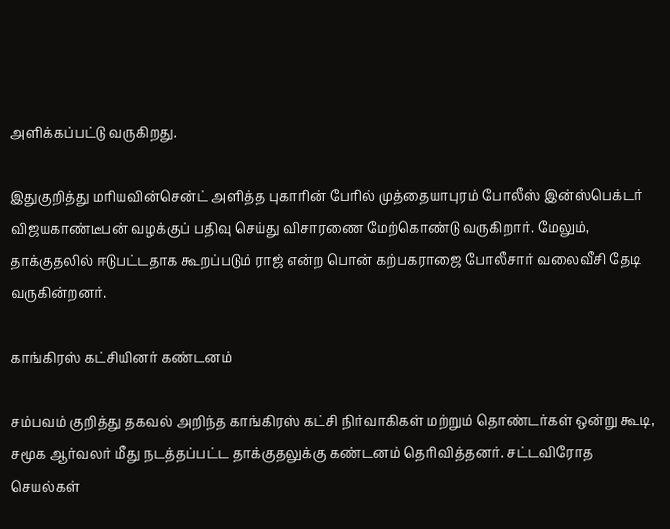அளிக்கப்பட்டு வருகிறது.

இதுகுறித்து மரியவின்சென்ட் அளித்த புகாரின் பேரில் முத்தையாபுரம் போலீஸ் இன்ஸ்பெக்டர் விஜயகாண்டீபன் வழக்குப் பதிவு செய்து விசாரணை மேற்கொண்டு வருகிறார். மேலும், தாக்குதலில் ஈடுபட்டதாக கூறப்படும் ராஜ் என்ற பொன் கற்பகராஜை போலீசார் வலைவீசி தேடி வருகின்றனர்.

காங்கிரஸ் கட்சியினர் கண்டனம்

சம்பவம் குறித்து தகவல் அறிந்த காங்கிரஸ் கட்சி நிர்வாகிகள் மற்றும் தொண்டர்கள் ஒன்று கூடி, சமூக ஆர்வலர் மீது நடத்தப்பட்ட தாக்குதலுக்கு கண்டனம் தெரிவித்தனர். சட்டவிரோத செயல்கள்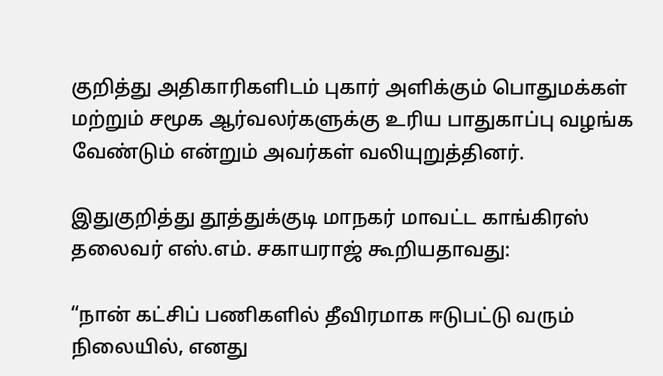குறித்து அதிகாரிகளிடம் புகார் அளிக்கும் பொதுமக்கள் மற்றும் சமூக ஆர்வலர்களுக்கு உரிய பாதுகாப்பு வழங்க வேண்டும் என்றும் அவர்கள் வலியுறுத்தினர்.

இதுகுறித்து தூத்துக்குடி மாநகர் மாவட்ட காங்கிரஸ் தலைவர் எஸ்.எம். சகாயராஜ் கூறியதாவது:

“நான் கட்சிப் பணிகளில் தீவிரமாக ஈடுபட்டு வரும் நிலையில், எனது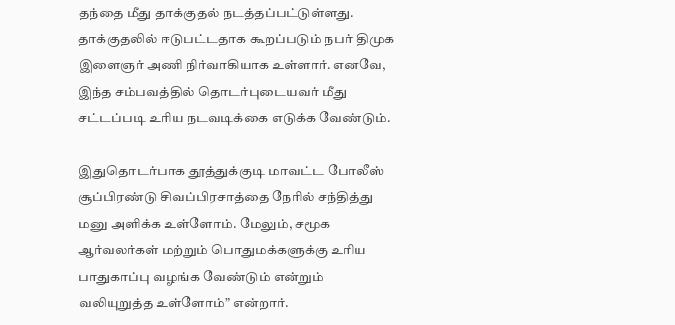தந்தை மீது தாக்குதல் நடத்தப்பட்டுள்ளது. தாக்குதலில் ஈடுபட்டதாக கூறப்படும் நபர் திமுக இளைஞர் அணி நிர்வாகியாக உள்ளார். எனவே, இந்த சம்பவத்தில் தொடர்புடையவர் மீது சட்டப்படி உரிய நடவடிக்கை எடுக்க வேண்டும்.

இதுதொடர்பாக தூத்துக்குடி மாவட்ட போலீஸ் சூப்பிரண்டு சிவப்பிரசாத்தை நேரில் சந்தித்து மனு அளிக்க உள்ளோம். மேலும், சமூக ஆர்வலர்கள் மற்றும் பொதுமக்களுக்கு உரிய பாதுகாப்பு வழங்க வேண்டும் என்றும் வலியுறுத்த உள்ளோம்” என்றார்.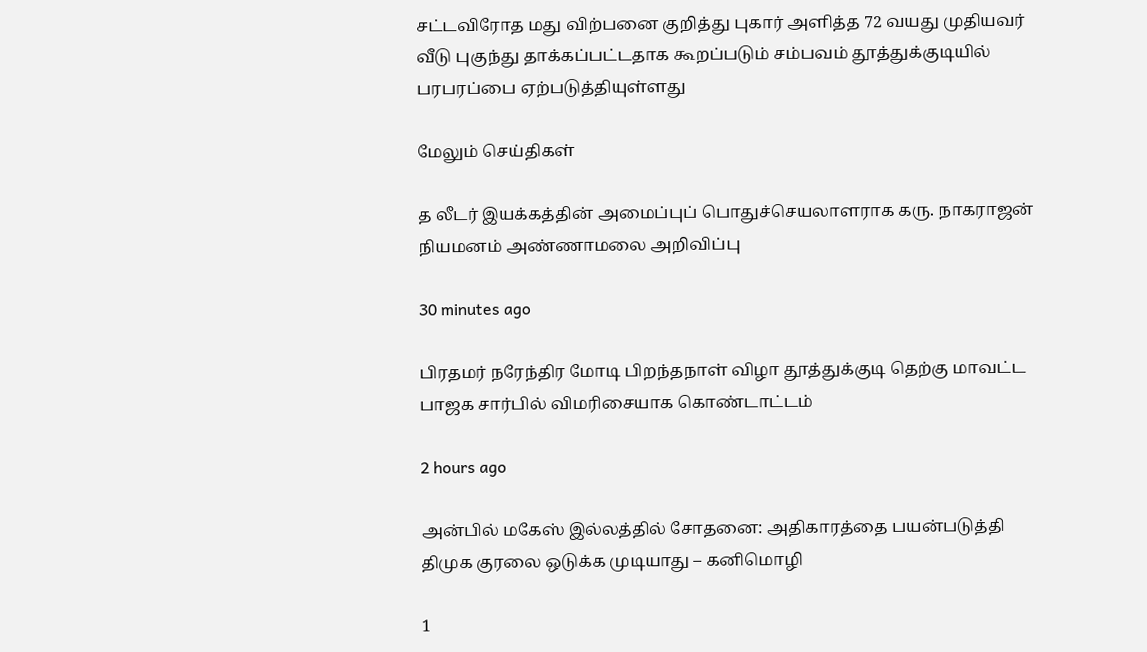சட்டவிரோத மது விற்பனை குறித்து புகார் அளித்த 72 வயது முதியவர் வீடு புகுந்து தாக்கப்பட்டதாக கூறப்படும் சம்பவம் தூத்துக்குடியில் பரபரப்பை ஏற்படுத்தியுள்ளது

மேலும் செய்திகள்

த லீடர் இயக்கத்தின் அமைப்புப் பொதுச்செயலாளராக கரு. நாகராஜன் நியமனம் அண்ணாமலை அறிவிப்பு

30 minutes ago

பிரதமர் நரேந்திர மோடி பிறந்தநாள் விழா தூத்துக்குடி தெற்கு மாவட்ட பாஜக சார்பில் விமரிசையாக கொண்டாட்டம்

2 hours ago

அன்பில் மகேஸ் இல்லத்தில் சோதனை: அதிகாரத்தை பயன்படுத்தி திமுக குரலை ஒடுக்க முடியாது – கனிமொழி

1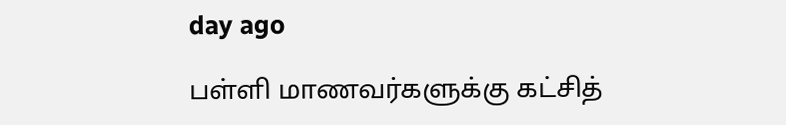day ago

பள்ளி மாணவர்களுக்கு கட்சித்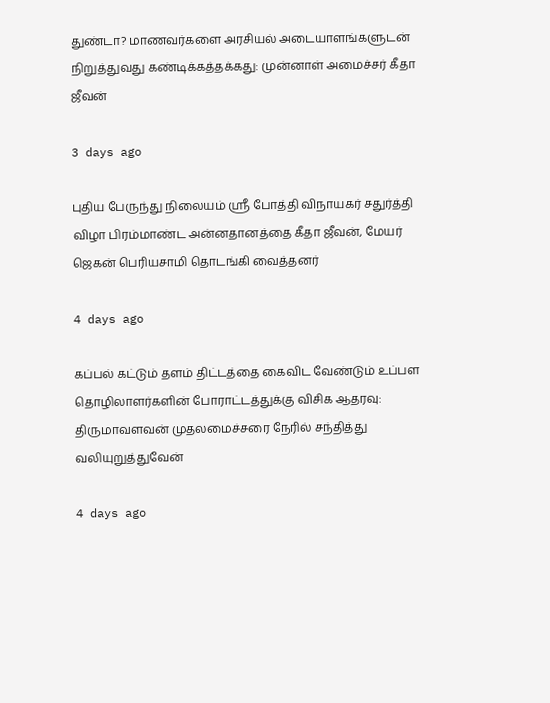துண்டா? மாணவர்களை அரசியல் அடையாளங்களுடன் நிறுத்துவது கண்டிக்கத்தக்கது: முன்னாள் அமைச்சர் கீதா ஜீவன்

3 days ago

புதிய பேருந்து நிலையம் ஸ்ரீ போத்தி விநாயகர் சதுர்த்தி விழா பிரம்மாண்ட அன்னதானத்தை கீதா ஜீவன், மேயர் ஜெகன் பெரியசாமி தொடங்கி வைத்தனர்

4 days ago

கப்பல் கட்டும் தளம் திட்டத்தை கைவிட வேண்டும் உப்பள தொழிலாளர்களின் போராட்டத்துக்கு விசிக ஆதரவு: திருமாவளவன் முதலமைச்சரை நேரில் சந்தித்து வலியுறுத்துவேன்

4 days ago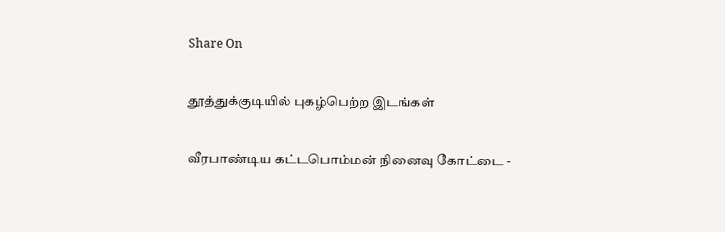Share On

தூத்துக்குடியில் புகழ்பெற்ற இடங்கள்

வீரபாண்டிய கட்டபொம்மன் நினைவு கோட்டை -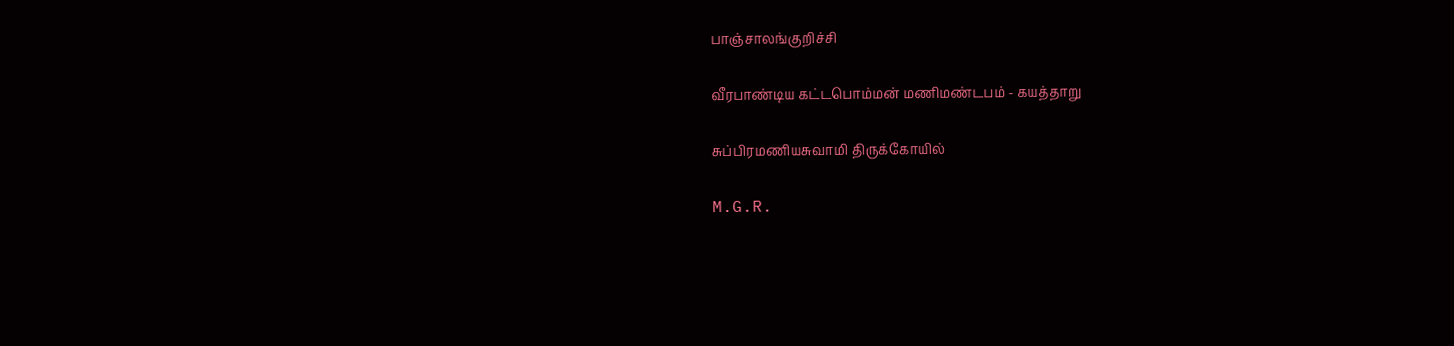பாஞ்சாலங்குறிச்சி

வீரபாண்டிய கட்டபொம்மன் மணிமண்டபம் - கயத்தாறு

சுப்பிரமணியசுவாமி திருக்கோயில்

M.G.R.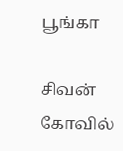பூங்கா

சிவன் கோவில்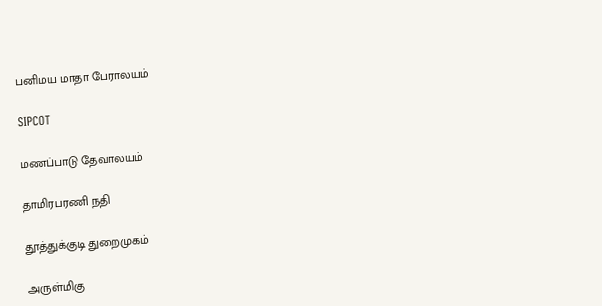பனிமய மாதா பேராலயம்

SIPCOT

மணப்பாடு தேவாலயம்

தாமிரபரணி நதி

தூத்துக்குடி துறைமுகம்

அருள்மிகு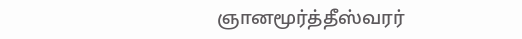ஞானமூர்த்தீஸ்வரர்